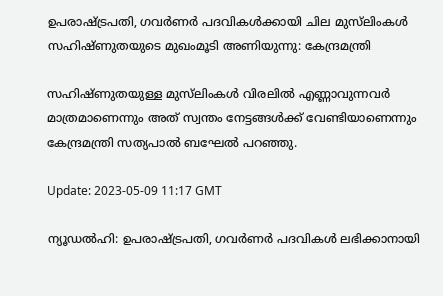ഉപരാഷ്ട്രപതി, ഗവർണർ പദവികൾക്കായി ചില മുസ്‌ലിംകൾ സഹിഷ്ണുതയുടെ മുഖംമൂടി അണിയുന്നു: കേന്ദ്രമന്ത്രി

സഹിഷ്ണുതയുള്ള മുസ്‌ലിംകൾ വിരലിൽ എണ്ണാവുന്നവർ മാത്രമാണെന്നും അത് സ്വന്തം നേട്ടങ്ങൾക്ക് വേണ്ടിയാണെന്നും കേന്ദ്രമന്ത്രി സത്യപാൽ ബഘേൽ പറഞ്ഞു.

Update: 2023-05-09 11:17 GMT

ന്യൂഡൽഹി: ഉപരാഷ്ട്രപതി, ഗവർണർ പദവികൾ ലഭിക്കാനായി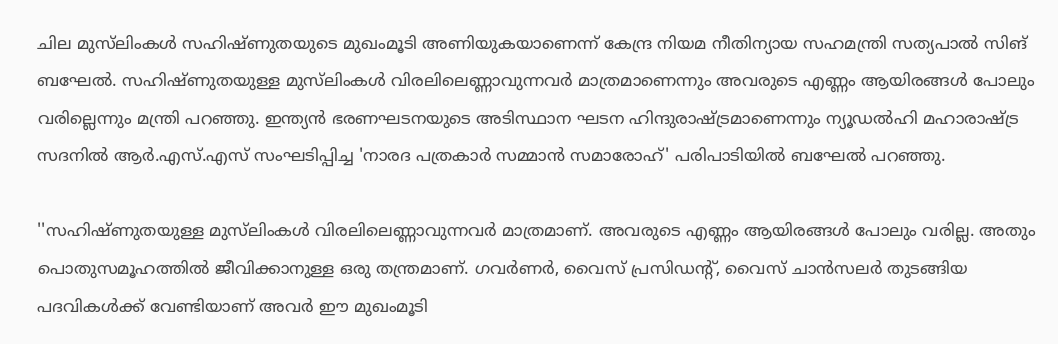ചില മുസ്‌ലിംകൾ സഹിഷ്ണുതയുടെ മുഖംമൂടി അണിയുകയാണെന്ന് കേന്ദ്ര നിയമ നീതിന്യായ സഹമന്ത്രി സത്യപാൽ സിങ് ബഘേൽ. സഹിഷ്ണുതയുള്ള മുസ്‌ലിംകൾ വിരലിലെണ്ണാവുന്നവർ മാത്രമാണെന്നും അവരുടെ എണ്ണം ആയിരങ്ങൾ പോലും വരില്ലെന്നും മന്ത്രി പറഞ്ഞു. ഇന്ത്യൻ ഭരണഘടനയുടെ അടിസ്ഥാന ഘടന ഹിന്ദുരാഷ്ട്രമാണെന്നും ന്യൂഡൽഹി മഹാരാഷ്ട്ര സദനിൽ ആർ.എസ്.എസ് സംഘടിപ്പിച്ച 'നാരദ പത്രകാർ സമ്മാൻ സമാരോഹ്' പരിപാടിയിൽ ബഘേൽ പറഞ്ഞു.

''സഹിഷ്ണുതയുള്ള മുസ്‌ലിംകൾ വിരലിലെണ്ണാവുന്നവർ മാത്രമാണ്. അവരുടെ എണ്ണം ആയിരങ്ങൾ പോലും വരില്ല. അതും പൊതുസമൂഹത്തിൽ ജീവിക്കാനുള്ള ഒരു തന്ത്രമാണ്. ഗവർണർ, വൈസ് പ്രസിഡന്റ്, വൈസ് ചാൻസലർ തുടങ്ങിയ പദവികൾക്ക് വേണ്ടിയാണ് അവർ ഈ മുഖംമൂടി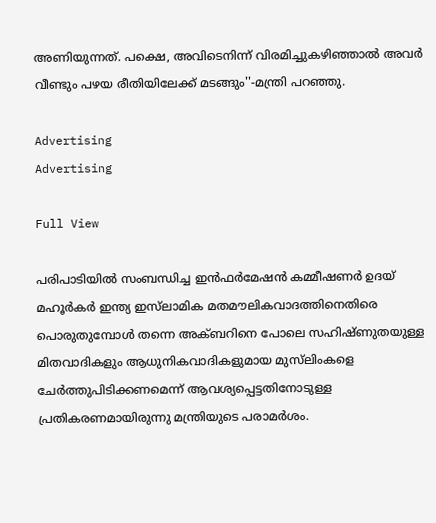അണിയുന്നത്. പക്ഷെ, അവിടെനിന്ന് വിരമിച്ചുകഴിഞ്ഞാൽ അവർ വീണ്ടും പഴയ രീതിയിലേക്ക് മടങ്ങും''-മന്ത്രി പറഞ്ഞു.

Advertising
Advertising

Full View

പരിപാടിയിൽ സംബന്ധിച്ച ഇൻഫർമേഷൻ കമ്മീഷണർ ഉദയ് മഹൂർകർ ഇന്ത്യ ഇസ്‌ലാമിക മതമൗലികവാദത്തിനെതിരെ പൊരുതുമ്പോൾ തന്നെ അക്ബറിനെ പോലെ സഹിഷ്ണുതയുള്ള മിതവാദികളും ആധുനികവാദികളുമായ മുസ്‌ലിംകളെ ചേർത്തുപിടിക്കണമെന്ന് ആവശ്യപ്പെട്ടതിനോടുള്ള പ്രതികരണമായിരുന്നു മന്ത്രിയുടെ പരാമർശം.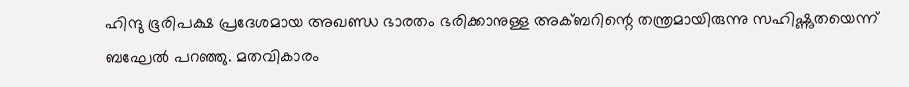ഹിന്ദു ഭൂരിപക്ഷ പ്രദേശമായ അഖണ്ഡ ഭാരതം ഭരിക്കാനുള്ള അക്ബറിന്റെ തന്ത്രമായിരുന്നു സഹിഷ്ണുതയെന്ന് ബഘേൽ പറഞ്ഞു. മതവികാരം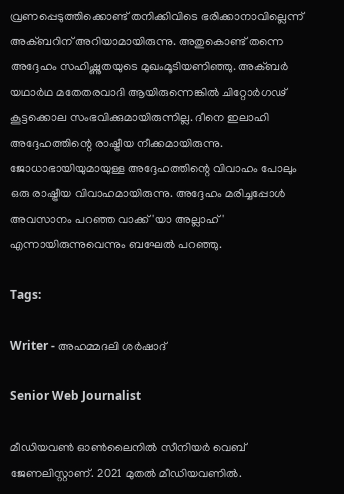വ്രണപ്പെടുത്തിക്കൊണ്ട് തനിക്കിവിടെ ഭരിക്കാനാവില്ലെന്ന് അക്ബറിന് അറിയാമായിരുന്നു. അതുകൊണ്ട് തന്നെ അദ്ദേഹം സഹിഷ്ണുതയുടെ മുഖംമൂടിയണിഞ്ഞു. അക്ബർ യഥാർഥ മതേതരവാദി ആയിരുന്നെങ്കിൽ ചിറ്റോർഗഢ് കൂട്ടക്കൊല സംഭവിക്കുമായിരുന്നില്ല. ദീനെ ഇലാഹി അദ്ദേഹത്തിന്റെ രാഷ്ട്രീയ നീക്കമായിരുന്നു. ജോധാഭായിയുമായുള്ള അദ്ദേഹത്തിന്റെ വിവാഹം പോലും ഒരു രാഷ്ട്രീയ വിവാഹമായിരുന്നു. അദ്ദേഹം മരിച്ചപ്പോൾ അവസാനം പറഞ്ഞ വാക്ക് 'യാ അല്ലാഹ്' എന്നായിരുന്നുവെന്നും ബഘേൽ പറഞ്ഞു.

Tags:

Writer - അഹമ്മദലി ശര്‍ഷാദ്

Senior Web Journalist

മീഡിയവൺ ഓൺലൈനിൽ സീനിയർ വെബ് ജേണലിസ്റ്റാണ്. 2021 മുതൽ മീഡിയവണിൽ.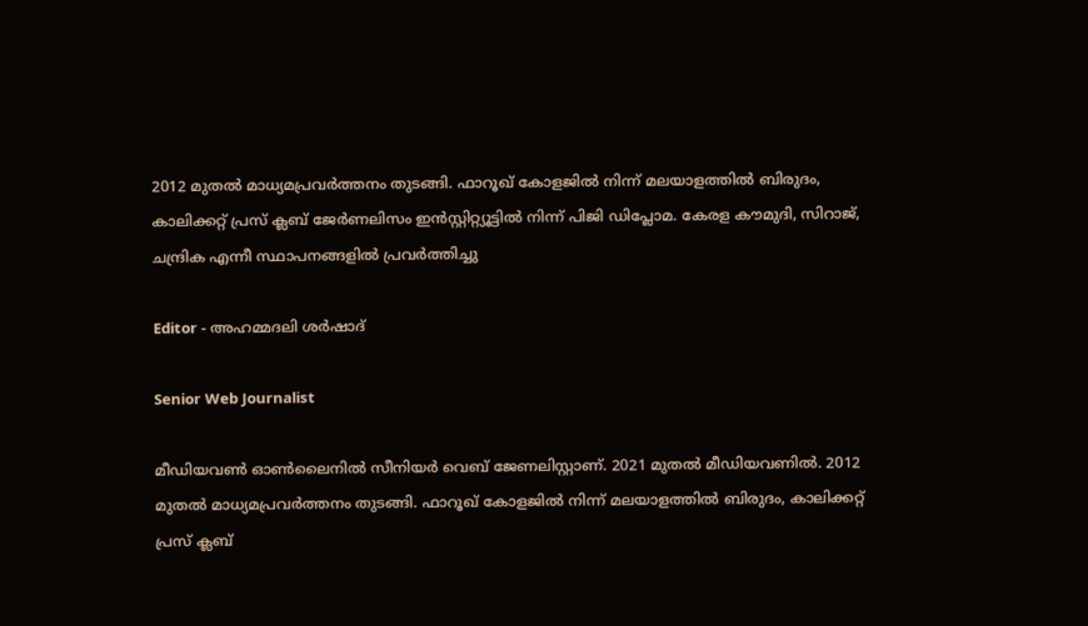2012 മുതൽ മാധ്യമപ്രവർത്തനം തുടങ്ങി. ഫാറൂഖ് കോളജിൽ നിന്ന് മലയാളത്തിൽ ബിരുദം, കാലിക്കറ്റ് പ്രസ് ക്ലബ് ജേർണലിസം ഇൻസ്റ്റിറ്റ്യൂട്ടിൽ നിന്ന് പിജി ഡിപ്ലോമ. കേരള കൗമുദി, സിറാജ്, ചന്ദ്രിക എന്നീ സ്ഥാപനങ്ങളിൽ പ്രവർത്തിച്ചു

Editor - അഹമ്മദലി ശര്‍ഷാദ്

Senior Web Journalist

മീഡിയവൺ ഓൺലൈനിൽ സീനിയർ വെബ് ജേണലിസ്റ്റാണ്. 2021 മുതൽ മീഡിയവണിൽ. 2012 മുതൽ മാധ്യമപ്രവർത്തനം തുടങ്ങി. ഫാറൂഖ് കോളജിൽ നിന്ന് മലയാളത്തിൽ ബിരുദം, കാലിക്കറ്റ് പ്രസ് ക്ലബ്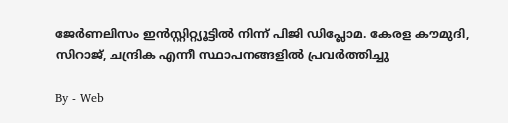ജേർണലിസം ഇൻസ്റ്റിറ്റ്യൂട്ടിൽ നിന്ന് പിജി ഡിപ്ലോമ. കേരള കൗമുദി, സിറാജ്, ചന്ദ്രിക എന്നീ സ്ഥാപനങ്ങളിൽ പ്രവർത്തിച്ചു

By - Web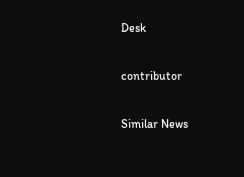Desk

contributor

Similar News